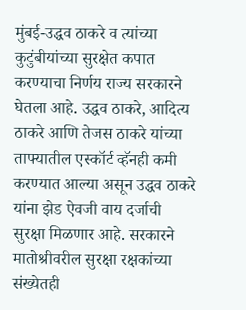मुंबई-उद्धव ठाकरे व त्यांच्या कुटुंबीयांच्या सुरक्षेत कपात करण्याचा निर्णय राज्य सरकारने घेतला आहे. उद्धव ठाकरे, आदित्य ठाकरे आणि तेजस ठाकरे यांच्या ताफ्यातील एस्कॉर्ट व्हॅनही कमी करण्यात आल्या असून उद्धव ठाकरे यांना झेड ऐवजी वाय दर्जाची सुरक्षा मिळणार आहे. सरकारने मातोश्रीवरील सुरक्षा रक्षकांच्या संख्येतही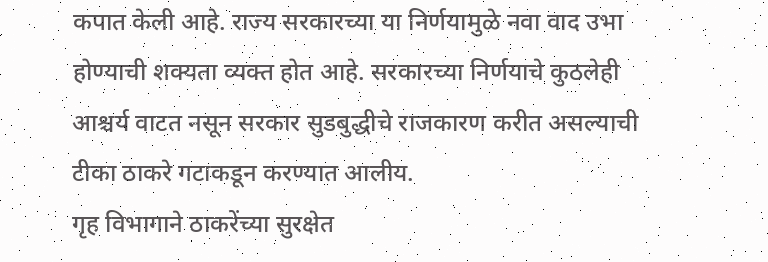कपात केली आहे. राज्य सरकारच्या या निर्णयामुळे नवा वाद उभा होण्याची शक्यता व्यक्त होत आहे. सरकारच्या निर्णयाचे कुठलेही आश्चर्य वाटत नसून सरकार सुडबुद्धीचे राजकारण करीत असल्याची टीका ठाकरे गटाकडून करण्यात आलीय.
गृह विभागाने ठाकरेंच्या सुरक्षेत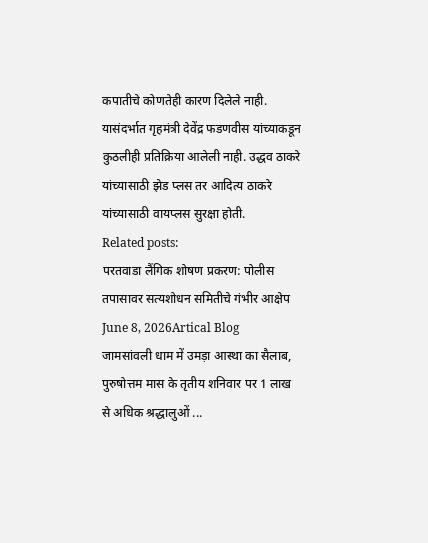कपातीचे कोणतेही कारण दिलेले नाही. यासंदर्भात गृहमंत्री देवेंद्र फडणवीस यांच्याकडून कुठलीही प्रतिक्रिया आलेली नाही. उद्धव ठाकरे यांच्यासाठी झेड प्लस तर आदित्य ठाकरे यांच्यासाठी वायप्लस सुरक्षा होती.
Related posts:
परतवाडा लैंगिक शोषण प्रकरण: पोलीस तपासावर सत्यशोधन समितीचे गंभीर आक्षेप
June 8, 2026Artical Blog
जामसांवली धाम में उमड़ा आस्था का सैलाब, पुरुषोत्तम मास के तृतीय शनिवार पर 1 लाख से अधिक श्रद्धालुओं ...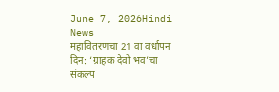June 7, 2026Hindi News
महावितरणचा 21 वा वर्धापन दिन: ‘ग्राहक देवो भव’चा संकल्प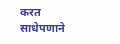करत साधेपणाने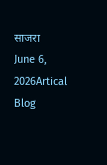साजरा
June 6, 2026Artical Blog